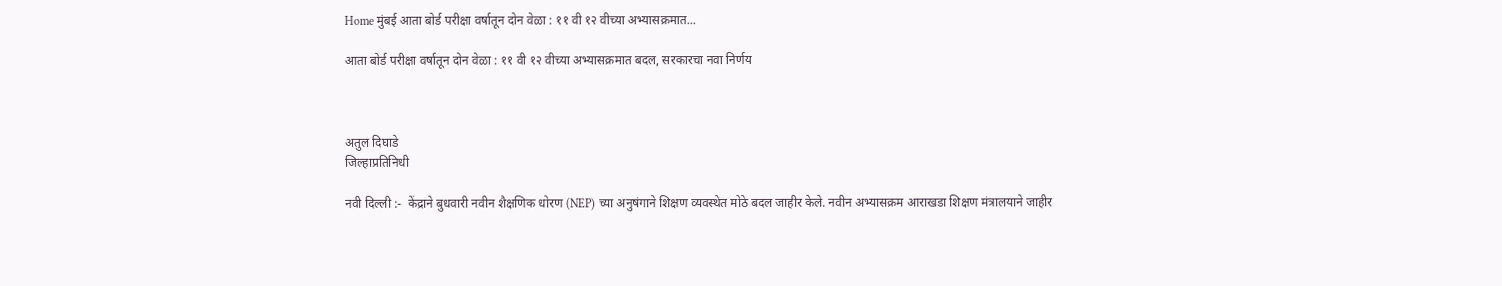Home मुंबई आता बोर्ड परीक्षा वर्षातून दोन वेळा : ११ वी १२ वीच्या अभ्यासक्रमात...

आता बोर्ड परीक्षा वर्षातून दोन वेळा : ११ वी १२ वीच्या अभ्यासक्रमात बदल, सरकारचा नवा निर्णय



अतुल दिघाडे
जिल्हाप्रतिनिधी

नवी दिल्ली :-  केंद्राने बुधवारी नवीन शैक्षणिक धोरण (NEP) च्या अनुषंगाने शिक्षण व्यवस्थेत मोठे बदल जाहीर केले. नवीन अभ्यासक्रम आराखडा शिक्षण मंत्रालयाने जाहीर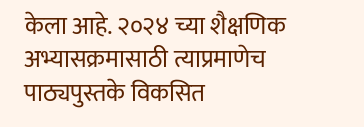केला आहे. २०२४ च्या शैक्षणिक अभ्यासक्रमासाठी त्याप्रमाणेच पाठ्यपुस्तके विकसित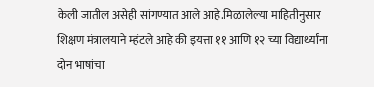केली जातील असेही सांगण्यात आले आहे.मिळालेल्या माहितीनुसार शिक्षण मंत्रालयाने म्हंटले आहे की इयत्ता ११ आणि १२ च्या विद्यार्थ्यांना दोन भाषांचा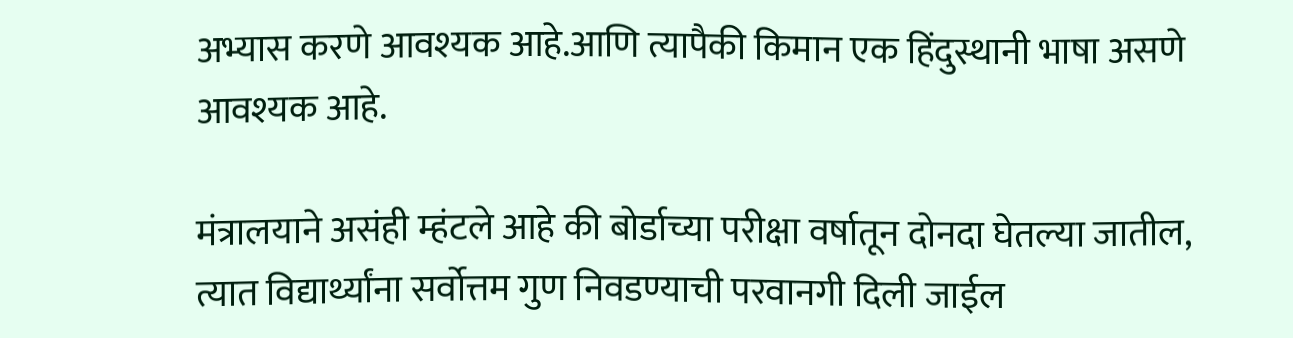अभ्यास करणे आवश्यक आहे.आणि त्यापैकी किमान एक हिंदुस्थानी भाषा असणे आवश्यक आहे.

मंत्रालयाने असंही म्हंटले आहे की बोर्डाच्या परीक्षा वर्षातून दोनदा घेतल्या जातील, त्यात विद्यार्थ्यांना सर्वोत्तम गुण निवडण्याची परवानगी दिली जाईल